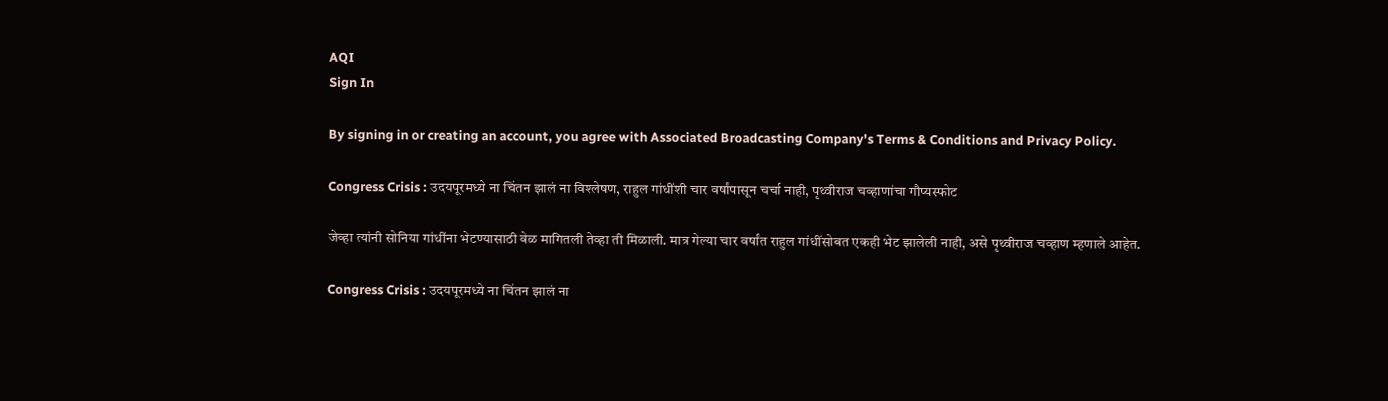AQI
Sign In

By signing in or creating an account, you agree with Associated Broadcasting Company's Terms & Conditions and Privacy Policy.

Congress Crisis : उदयपूरमध्ये ना चिंतन झालं ना विश्लेषण, राहुल गांधींशी चार वर्षांपासून चर्चा नाही, पृथ्वीराज चव्हाणांचा गौप्यस्फोट

जेव्हा त्यांनी सोनिया गांधींना भेटण्यासाठी वेळ मागितली तेव्हा ती मिळाली. मात्र गेल्या चार वर्षांत राहुल गांधींसोबत एकही भेट झालेली नाही, असे पृथ्वीराज चव्हाण म्हणाले आहेत.

Congress Crisis : उदयपूरमध्ये ना चिंतन झालं ना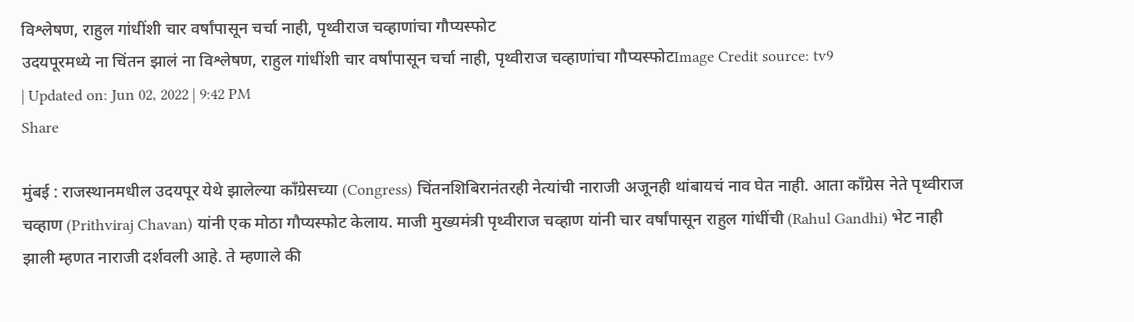विश्लेषण, राहुल गांधींशी चार वर्षांपासून चर्चा नाही, पृथ्वीराज चव्हाणांचा गौप्यस्फोट
उदयपूरमध्ये ना चिंतन झालं ना विश्लेषण, राहुल गांधींशी चार वर्षांपासून चर्चा नाही, पृथ्वीराज चव्हाणांचा गौप्यस्फोटImage Credit source: tv9
| Updated on: Jun 02, 2022 | 9:42 PM
Share

मुंबई : राजस्थानमधील उदयपूर येथे झालेल्या काँग्रेसच्या (Congress) चिंतनशिबिरानंतरही नेत्यांची नाराजी अजूनही थांबायचं नाव घेत नाही. आता काँग्रेस नेते पृथ्वीराज चव्हाण (Prithviraj Chavan) यांनी एक मोठा गौप्यस्फोट केलाय. माजी मुख्यमंत्री पृथ्वीराज चव्हाण यांनी चार वर्षांपासून राहुल गांधींची (Rahul Gandhi) भेट नाही झाली म्हणत नाराजी दर्शवली आहे. ते म्हणाले की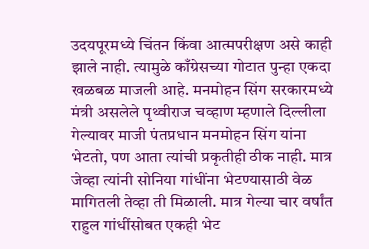उदयपूरमध्ये चिंतन किंवा आत्मपरीक्षण असे काही झाले नाही. त्यामुळे काँग्रेसच्या गोटात पुन्हा एकदा खळबळ माजली आहे. मनमोहन सिंग सरकारमध्ये मंत्री असलेले पृथ्वीराज चव्हाण म्हणाले दिल्लीला गेल्यावर माजी पंतप्रधान मनमोहन सिंग यांना भेटतो, पण आता त्यांची प्रकृतीही ठीक नाही. मात्र जेव्हा त्यांनी सोनिया गांधींना भेटण्यासाठी वेळ मागितली तेव्हा ती मिळाली. मात्र गेल्या चार वर्षांत राहुल गांधींसोबत एकही भेट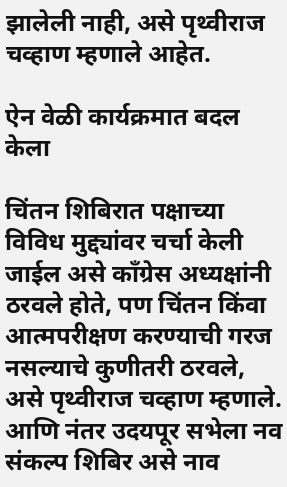झालेली नाही, असे पृथ्वीराज चव्हाण म्हणाले आहेत.

ऐन वेळी कार्यक्रमात बदल केला

चिंतन शिबिरात पक्षाच्या विविध मुद्द्यांवर चर्चा केली जाईल असे काँग्रेस अध्यक्षांनी ठरवले होते, पण चिंतन किंवा आत्मपरीक्षण करण्याची गरज नसल्याचे कुणीतरी ठरवले, असे पृथ्वीराज चव्हाण म्हणाले. आणि नंतर उदयपूर सभेला नव संकल्प शिबिर असे नाव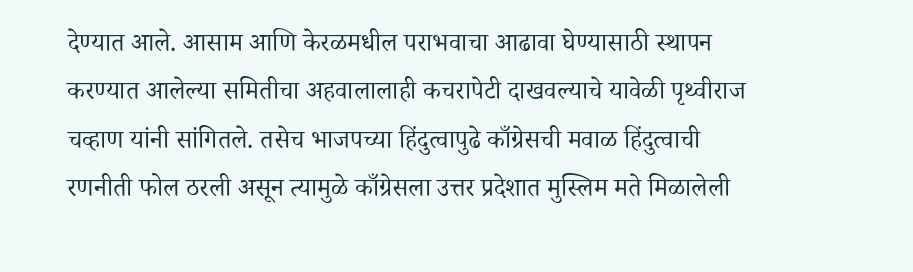देण्यात आले. आसाम आणि केरळमधील पराभवाचा आढावा घेण्यासाठी स्थापन करण्यात आलेल्या समितीचा अहवालालाही कचरापेटी दाखवल्याचे यावेळी पृथ्वीराज चव्हाण यांनी सांगितले. तसेच भाजपच्या हिंदुत्वापुढे काँग्रेसची मवाळ हिंदुत्वाची रणनीती फोल ठरली असून त्यामुळे काँग्रेसला उत्तर प्रदेशात मुस्लिम मते मिळालेली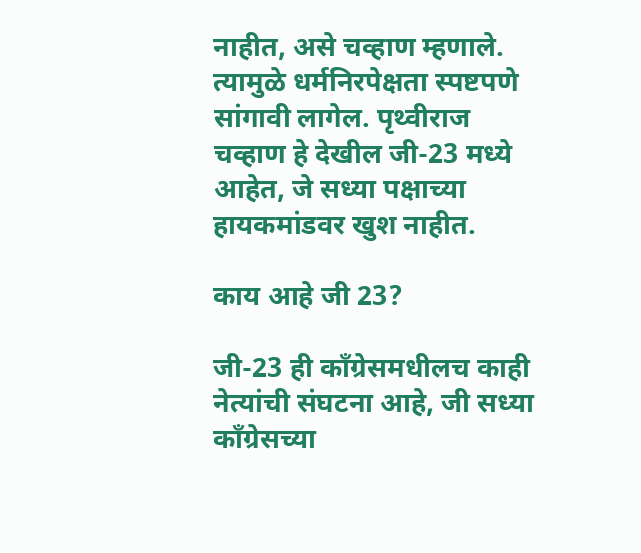नाहीत, असे चव्हाण म्हणाले. त्यामुळे धर्मनिरपेक्षता स्पष्टपणे सांगावी लागेल. पृथ्वीराज चव्हाण हे देखील जी-23 मध्ये आहेत, जे सध्या पक्षाच्या हायकमांडवर खुश नाहीत.

काय आहे जी 23?

जी-23 ही काँग्रेसमधीलच काही नेत्यांची संघटना आहे, जी सध्या काँग्रेसच्या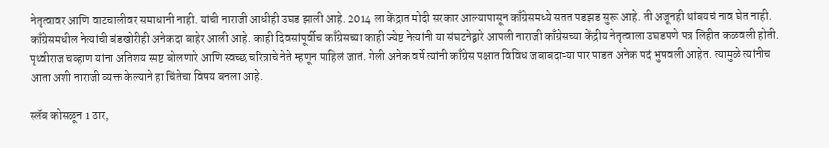नेतृत्वावर आणि वाटचालीवर समाधानी नाही. यांची नाराजी आधीही उघड झाली आहे. 2014 ला केंद्रात मोदी सरकार आल्यापासून काँग्रेसमध्ये सतत पडझड सुरू आहे. ती अजूनही थांबयचं नाव घेत नाही. काँग्रेसमधील नेत्यांची बंडखोरीही अनेकदा बाहेर आली आहे. काही दिवसांपूर्वीच काँग्रेसच्या काही ज्येष्ट नेत्यांनी या संघटनेद्वारे आपली नाराजी काँग्रेसच्या केंद्रीय नेतृत्वाला उघडपणे पत्र लिहीत कळवली होती. पृथ्वीराज चव्हाण यांना अतिशय स्पष्ट बोलणारे आणि स्वच्छ चरित्राचे नेते म्हणून पाहिलं जातं. गेली अनेक वर्षे त्यांनी काँग्रेस पक्षात विविध जबाबदाऱ्या पार पाडत अनेक पदं भुषवली आहेत. त्यामुळे त्यांनीच आता अशी नाराजी व्यक्त केल्याने हा चिंतेचा विषय बनला आहे.

स्लॅब कोसळून 1 ठार,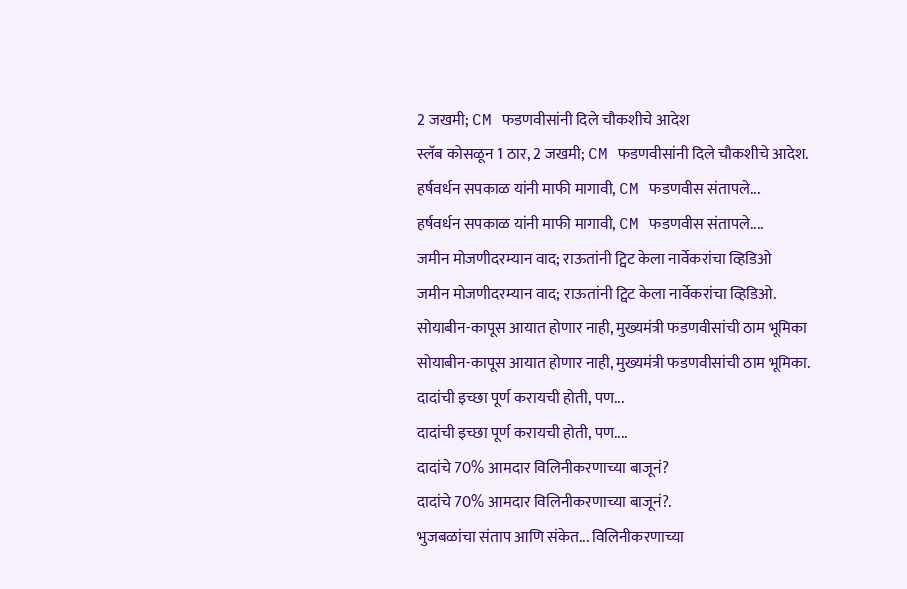2 जखमी; CM फडणवीसांनी दिले चौकशीचे आदेश
स्लॅब कोसळून 1 ठार, 2 जखमी; CM फडणवीसांनी दिले चौकशीचे आदेश.
हर्षवर्धन सपकाळ यांनी माफी मागावी, CM फडणवीस संतापले...
हर्षवर्धन सपकाळ यांनी माफी मागावी, CM फडणवीस संतापले....
जमीन मोजणीदरम्यान वाद; राऊतांनी ट्विट केला नार्वेकरांचा व्हिडिओ
जमीन मोजणीदरम्यान वाद; राऊतांनी ट्विट केला नार्वेकरांचा व्हिडिओ.
सोयाबीन-कापूस आयात होणार नाही, मुख्यमंत्री फडणवीसांची ठाम भूमिका
सोयाबीन-कापूस आयात होणार नाही, मुख्यमंत्री फडणवीसांची ठाम भूमिका.
दादांची इच्छा पूर्ण करायची होती, पण...
दादांची इच्छा पूर्ण करायची होती, पण....
दादांचे 70% आमदार विलिनीकरणाच्या बाजूनं?
दादांचे 70% आमदार विलिनीकरणाच्या बाजूनं?.
भुजबळांचा संताप आणि संकेत... विलिनीकरणाच्या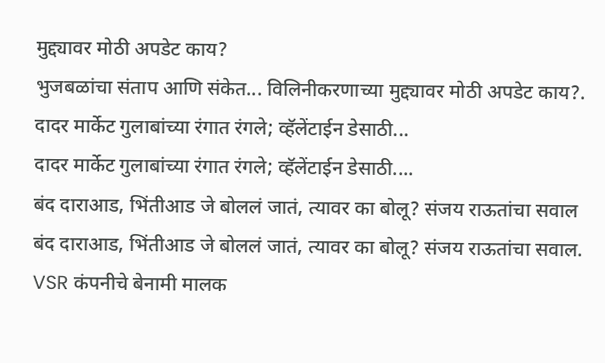मुद्द्यावर मोठी अपडेट काय?
भुजबळांचा संताप आणि संकेत... विलिनीकरणाच्या मुद्द्यावर मोठी अपडेट काय?.
दादर मार्केट गुलाबांच्या रंगात रंगले; व्हॅलेंटाईन डेसाठी...
दादर मार्केट गुलाबांच्या रंगात रंगले; व्हॅलेंटाईन डेसाठी....
बंद दाराआड, भिंतीआड जे बोललं जातं, त्यावर का बोलू? संजय राऊतांचा सवाल
बंद दाराआड, भिंतीआड जे बोललं जातं, त्यावर का बोलू? संजय राऊतांचा सवाल.
VSR कंपनीचे बेनामी मालक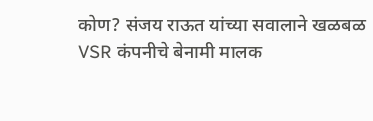कोण? संजय राऊत यांच्या सवालाने खळबळ
VSR कंपनीचे बेनामी मालक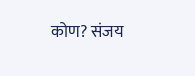कोण? संजय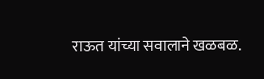राऊत यांच्या सवालाने खळबळ.